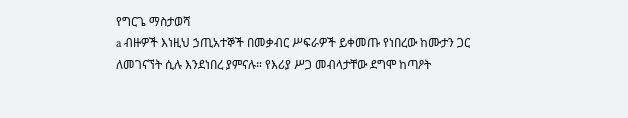የግርጌ ማስታወሻ
a ብዙዎች እነዚህ ኃጢአተኞች በመቃብር ሥፍራዎች ይቀመጡ የነበረው ከሙታን ጋር ለመገናኘት ሲሉ እንደነበረ ያምናሉ። የእሪያ ሥጋ መብላታቸው ደግሞ ከጣዖት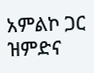አምልኮ ጋር ዝምድና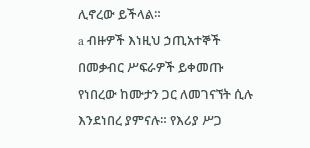ሊኖረው ይችላል።
a ብዙዎች እነዚህ ኃጢአተኞች በመቃብር ሥፍራዎች ይቀመጡ የነበረው ከሙታን ጋር ለመገናኘት ሲሉ እንደነበረ ያምናሉ። የእሪያ ሥጋ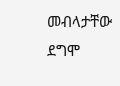መብላታቸው ደግሞ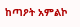ከጣዖት አምልኮ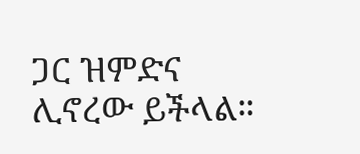ጋር ዝምድና ሊኖረው ይችላል።